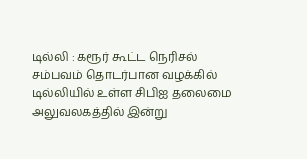டில்லி : கரூர் கூட்ட நெரிசல் சம்பவம் தொடர்பான வழக்கில் டில்லியில் உள்ள சிபிஐ தலைமை அலுவலகத்தில் இன்று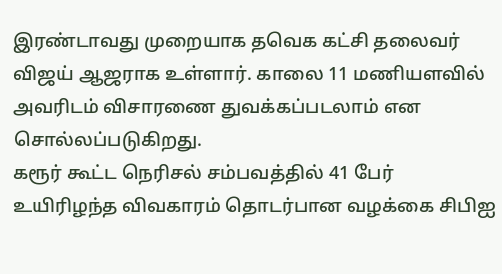இரண்டாவது முறையாக தவெக கட்சி தலைவர் விஜய் ஆஜராக உள்ளார். காலை 11 மணியளவில் அவரிடம் விசாரணை துவக்கப்படலாம் என சொல்லப்படுகிறது.
கரூர் கூட்ட நெரிசல் சம்பவத்தில் 41 பேர் உயிரிழந்த விவகாரம் தொடர்பான வழக்கை சிபிஐ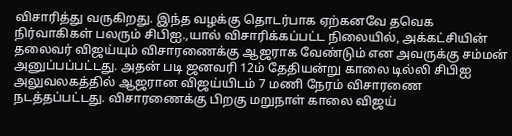விசாரித்து வருகிறது. இந்த வழக்கு தொடர்பாக ஏற்கனவே தவெக நிர்வாகிகள் பலரும் சிபிஐ.,யால் விசாரிக்கப்பட்ட நிலையில், அக்கட்சியின் தலைவர் விஜய்யும் விசாரணைக்கு ஆஜராக வேண்டும் என அவருக்கு சம்மன் அனுப்பப்பட்டது. அதன் படி ஜனவரி 12ம் தேதியன்று காலை டில்லி சிபிஐ அலுவலகத்தில் ஆஜரான விஜய்யிடம் 7 மணி நேரம் விசாரணை நடத்தப்பட்டது. விசாரணைக்கு பிறகு மறுநாள் காலை விஜய்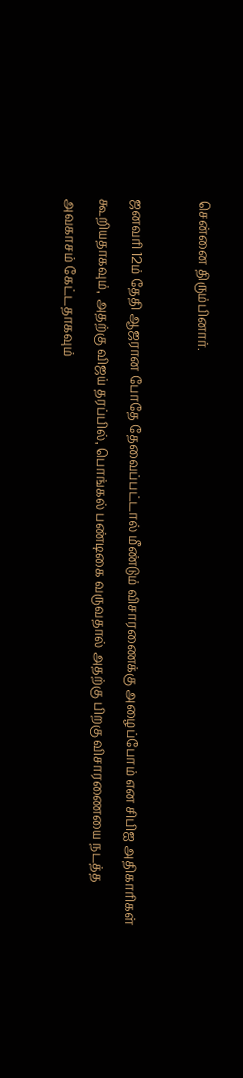சென்னை திரும்பினார்.

ஜனவரி 12ம் தேதி ஆஜரான போதே தேவைப்பட்டால் மீண்டும் விசாரணைக்கு அழைப்போம் என சிபிஐ அதிகாரிகள் கூறியதாகவும், அதற்கு விஜய் தரப்பில், பொங்கல் பண்டிகை வருவதால் அதற்கு பிறகு விசாரணையை நடத்த அவகாசம் கேட்டதாகவும்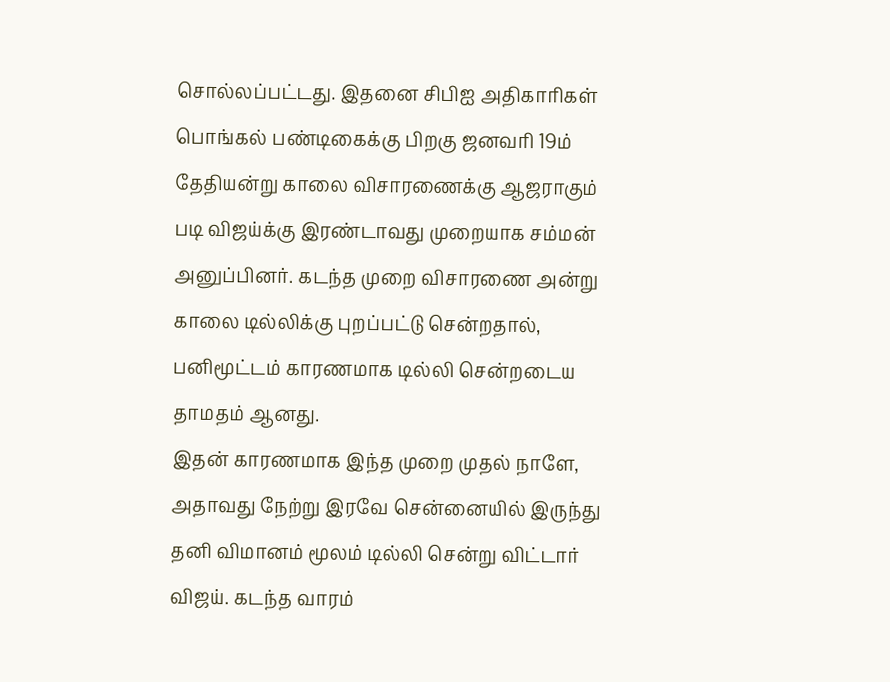சொல்லப்பட்டது. இதனை சிபிஐ அதிகாரிகள் பொங்கல் பண்டிகைக்கு பிறகு ஜனவரி 19ம் தேதியன்று காலை விசாரணைக்கு ஆஜராகும் படி விஜய்க்கு இரண்டாவது முறையாக சம்மன் அனுப்பினர். கடந்த முறை விசாரணை அன்று காலை டில்லிக்கு புறப்பட்டு சென்றதால், பனிமூட்டம் காரணமாக டில்லி சென்றடைய தாமதம் ஆனது.
இதன் காரணமாக இந்த முறை முதல் நாளே, அதாவது நேற்று இரவே சென்னையில் இருந்து தனி விமானம் மூலம் டில்லி சென்று விட்டார் விஜய். கடந்த வாரம்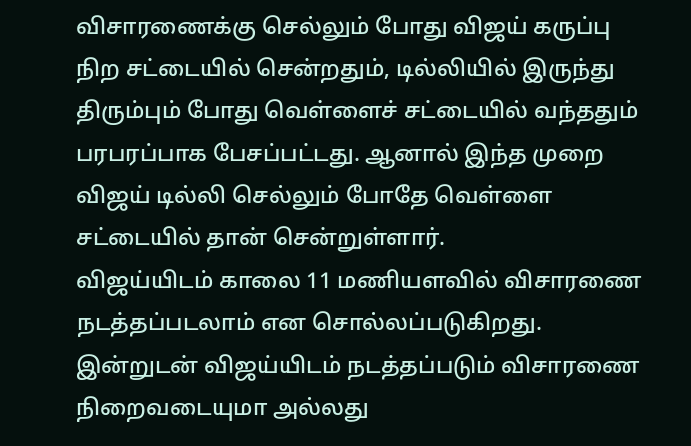விசாரணைக்கு செல்லும் போது விஜய் கருப்பு நிற சட்டையில் சென்றதும், டில்லியில் இருந்து திரும்பும் போது வெள்ளைச் சட்டையில் வந்ததும் பரபரப்பாக பேசப்பட்டது. ஆனால் இந்த முறை விஜய் டில்லி செல்லும் போதே வெள்ளை சட்டையில் தான் சென்றுள்ளார்.
விஜய்யிடம் காலை 11 மணியளவில் விசாரணை நடத்தப்படலாம் என சொல்லப்படுகிறது. இன்றுடன் விஜய்யிடம் நடத்தப்படும் விசாரணை நிறைவடையுமா அல்லது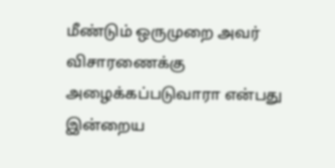மீண்டும் ஒருமுறை அவர் விசாரணைக்கு அழைக்கப்படுவாரா என்பது இன்றைய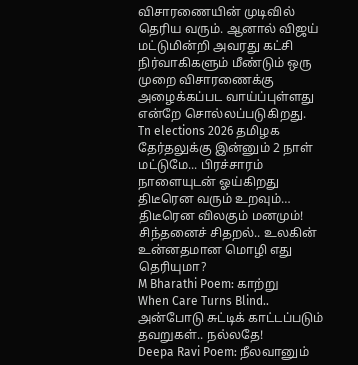விசாரணையின் முடிவில் தெரிய வரும். ஆனால் விஜய் மட்டுமின்றி அவரது கட்சி நிர்வாகிகளும் மீண்டும் ஒரு முறை விசாரணைக்கு அழைக்கப்பட வாய்ப்புள்ளது என்றே சொல்லப்படுகிறது.
Tn elections 2026 தமிழக தேர்தலுக்கு இன்னும் 2 நாள் மட்டுமே... பிரச்சாரம் நாளையுடன் ஓய்கிறது
திடீரென வரும் உறவும்… திடீரென விலகும் மனமும்!
சிந்தனைச் சிதறல்.. உலகின் உன்னதமான மொழி எது தெரியுமா?
M Bharathi Poem: காற்று
When Care Turns Blind.. அன்போடு சுட்டிக் காட்டப்படும் தவறுகள்.. நல்லதே!
Deepa Ravi Poem: நீலவானும்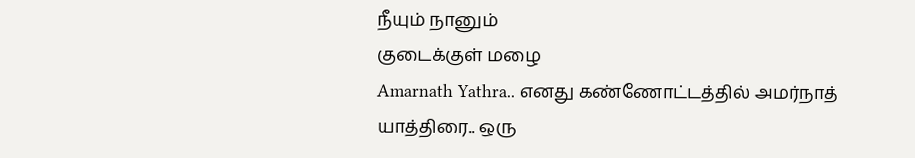நீயும் நானும்
குடைக்குள் மழை
Amarnath Yathra.. எனது கண்ணோட்டத்தில் அமர்நாத் யாத்திரை.. ஒரு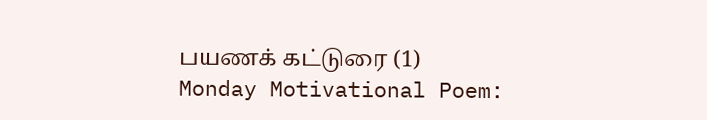பயணக் கட்டுரை (1)
Monday Motivational Poem: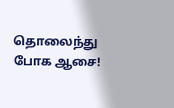தொலைந்து போக ஆசை!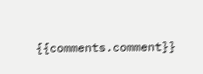{{comments.comment}}